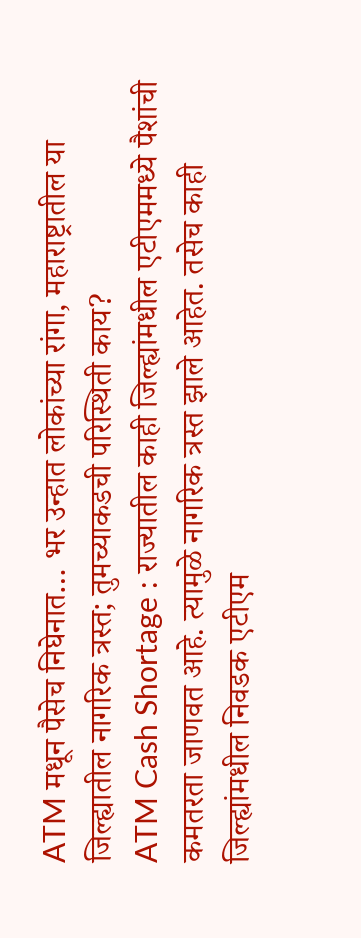ATM मधून पैसेच निघेनात… भर उन्हात लोकांच्या रांगा, महाराष्ट्रातील या जिल्ह्यातील नागरिक त्रस्त; तुमच्याकडची परिस्थिती काय?
ATM Cash Shortage : राज्यातील काही जिल्ह्यांमधील एटीएममध्ये पैशांची कमतरता जाणवत आहे. त्यामुळे नागरिक त्रस्त झाले आहेत. तसेच काही जिल्ह्यांमधील निवडक एटीएम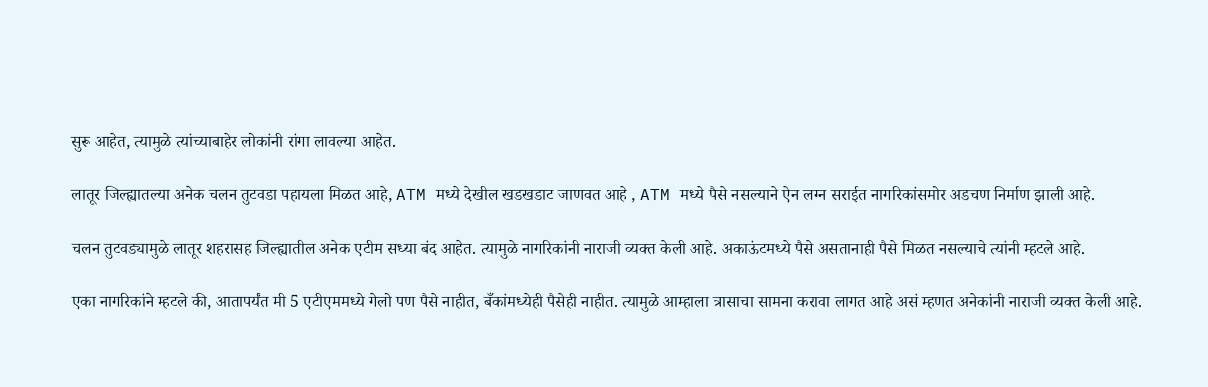सुरू आहेत, त्यामुळे त्यांच्याबाहेर लोकांनी रांगा लावल्या आहेत.

लातूर जिल्ह्यातल्या अनेक चलन तुटवडा पहायला मिळत आहे, ATM मध्ये देखील खडखडाट जाणवत आहे , ATM मध्ये पैसे नसल्याने ऐन लग्न सराईत नागरिकांसमोर अडचण निर्माण झाली आहे.

चलन तुटवड्यामुळे लातूर शहरासह जिल्ह्यातील अनेक एटीम सध्या बंद आहेत. त्यामुळे नागरिकांनी नाराजी व्यक्त केली आहे. अकाऊंटमध्ये पैसे असतानाही पैसे मिळत नसल्याचे त्यांनी म्हटले आहे.

एका नागरिकांने म्हटले की, आतापर्यंत मी 5 एटीएममध्ये गेलो पण पैसे नाहीत, बँकांमध्येही पैसेही नाहीत. त्यामुळे आम्हाला त्रासाचा सामना करावा लागत आहे असं म्हणत अनेकांनी नाराजी व्यक्त केली आहे.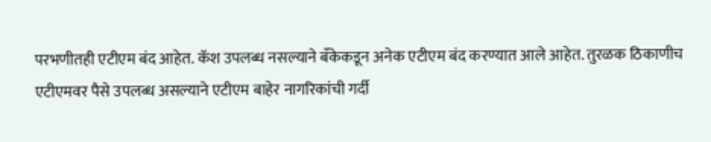परभणीतही एटीएम बंद आहेत. कॅश उपलब्ध नसल्याने बँकेकडून अनेक एटीएम बंद करण्यात आले आहेत. तुरळक ठिकाणीच एटीएमवर पैसे उपलब्ध असल्याने एटीएम बाहेर नागरिकांची गर्दी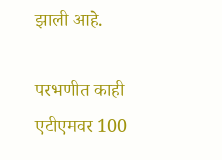झाली आहे.

परभणीत काही एटीएमवर 100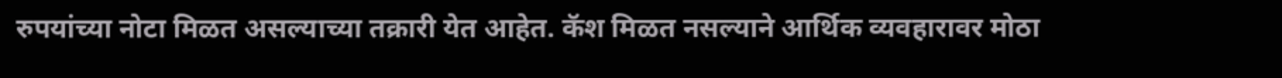रुपयांच्या नोटा मिळत असल्याच्या तक्रारी येत आहेत. कॅश मिळत नसल्याने आर्थिक व्यवहारावर मोठा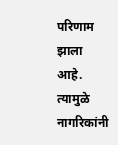परिणाम झाला आहे. त्यामुळे नागरिकांनी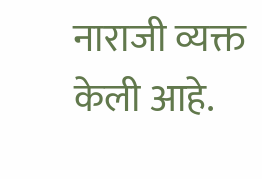नाराजी व्यक्त केली आहे.